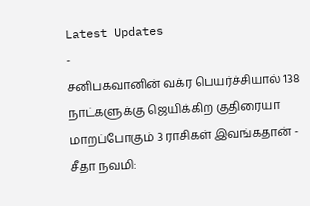Latest Updates
-
சனிபகவானின் வக்ர பெயர்ச்சியால் 138 நாட்களுக்கு ஜெயிக்கிற குதிரையா மாறப்போகும் 3 ராசிகள் இவங்கதான் -
சீதா நவமி: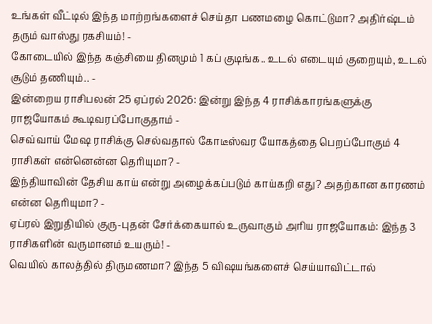உங்கள் வீட்டில் இந்த மாற்றங்களைச் செய்தா பணமழை கொட்டுமா? அதிர்ஷ்டம் தரும் வாஸ்து ரகசியம்! -
கோடையில் இந்த கஞ்சியை தினமும் 1 கப் குடிங்க.. உடல் எடையும் குறையும், உடல் சூடும் தணியும்.. -
இன்றைய ராசிபலன் 25 ஏப்ரல் 2026: இன்று இந்த 4 ராசிக்காரங்களுக்கு ராஜயோகம் கூடிவரப்போகுதாம் -
செவ்வாய் மேஷ ராசிக்கு செல்வதால் கோடீஸ்வர யோகத்தை பெறப்போகும் 4 ராசிகள் என்னென்ன தெரியுமா? -
இந்தியாவின் தேசிய காய் என்று அழைக்கப்படும் காய்கறி எது? அதற்கான காரணம் என்ன தெரியுமா? -
ஏப்ரல் இறுதியில் குரு-புதன் சேர்க்கையால் உருவாகும் அரிய ராஜயோகம்: இந்த 3 ராசிகளின் வருமானம் உயரும்! -
வெயில் காலத்தில் திருமணமா? இந்த 5 விஷயங்களைச் செய்யாவிட்டால்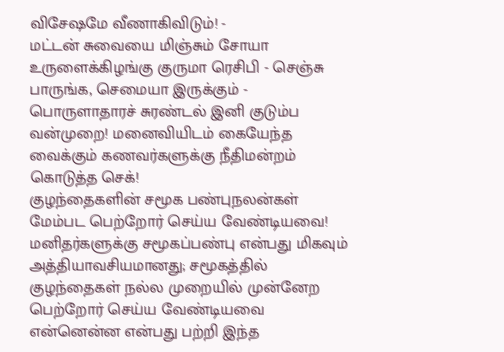விசேஷமே வீணாகிவிடும்! -
மட்டன் சுவையை மிஞ்சும் சோயா உருளைக்கிழங்கு குருமா ரெசிபி - செஞ்சு பாருங்க, செமையா இருக்கும் -
பொருளாதாரச் சுரண்டல் இனி குடும்ப வன்முறை! மனைவியிடம் கையேந்த வைக்கும் கணவர்களுக்கு நீதிமன்றம் கொடுத்த செக்!
குழந்தைகளின் சமூக பண்புநலன்கள் மேம்பட பெற்றோர் செய்ய வேண்டியவை!
மனிதர்களுக்கு சமூகப்பண்பு என்பது மிகவும் அத்தியாவசியமானது; சமூகத்தில் குழந்தைகள் நல்ல முறையில் முன்னேற பெற்றோர் செய்ய வேண்டியவை என்னென்ன என்பது பற்றி இந்த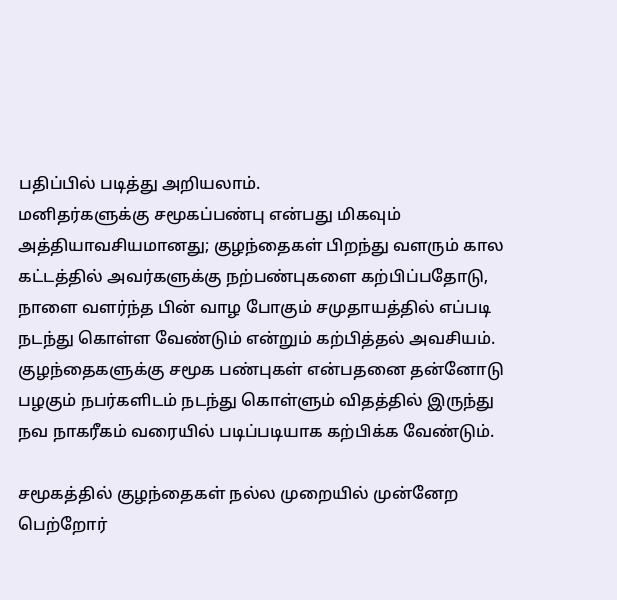பதிப்பில் படித்து அறியலாம்.
மனிதர்களுக்கு சமூகப்பண்பு என்பது மிகவும் அத்தியாவசியமானது; குழந்தைகள் பிறந்து வளரும் கால கட்டத்தில் அவர்களுக்கு நற்பண்புகளை கற்பிப்பதோடு, நாளை வளர்ந்த பின் வாழ போகும் சமுதாயத்தில் எப்படி நடந்து கொள்ள வேண்டும் என்றும் கற்பித்தல் அவசியம். குழந்தைகளுக்கு சமூக பண்புகள் என்பதனை தன்னோடு பழகும் நபர்களிடம் நடந்து கொள்ளும் விதத்தில் இருந்து நவ நாகரீகம் வரையில் படிப்படியாக கற்பிக்க வேண்டும்.

சமூகத்தில் குழந்தைகள் நல்ல முறையில் முன்னேற பெற்றோர்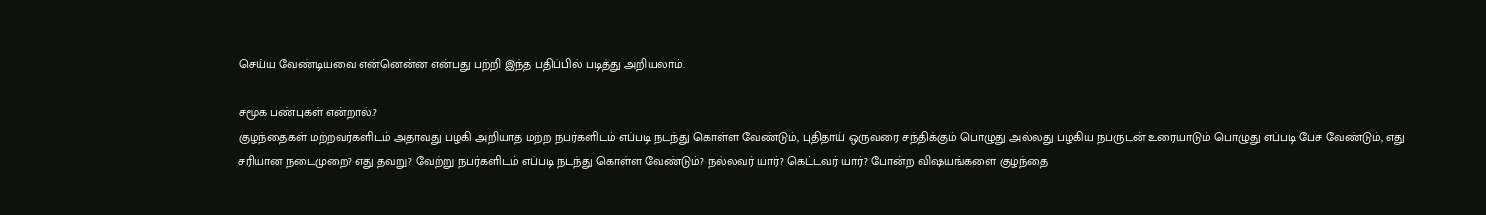செய்ய வேண்டியவை என்னென்ன என்பது பற்றி இந்த பதிப்பில் படித்து அறியலாம்.

சமூக பண்புகள் என்றால்.?
குழந்தைகள் மற்றவர்களிடம் அதாவது பழகி அறியாத மற்ற நபர்களிடம் எப்படி நடந்து கொள்ள வேண்டும், புதிதாய் ஒருவரை சந்திக்கும் பொழுது அல்லது பழகிய நபருடன் உரையாடும் பொழுது எப்படி பேச வேண்டும், எது சரியான நடைமுறை? எது தவறு? வேற்று நபர்களிடம் எப்படி நடந்து கொள்ள வேண்டும்? நல்லவர் யார்? கெட்டவர் யார்? போன்ற விஷயங்களை குழந்தை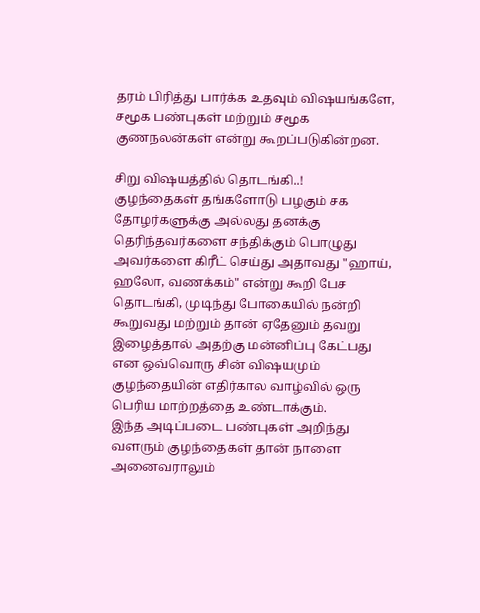தரம் பிரித்து பார்க்க உதவும் விஷயங்களே, சமூக பண்புகள் மற்றும் சமூக குணநலன்கள் என்று கூறப்படுகின்றன.

சிறு விஷயத்தில் தொடங்கி..!
குழந்தைகள் தங்களோடு பழகும் சக தோழர்களுக்கு அல்லது தனக்கு தெரிந்தவர்களை சந்திக்கும் பொழுது அவர்களை கிரீட் செய்து அதாவது "ஹாய், ஹலோ, வணக்கம்" என்று கூறி பேச தொடங்கி, முடிந்து போகையில் நன்றி கூறுவது மற்றும் தான் ஏதேனும் தவறு இழைத்தால் அதற்கு மன்னிப்பு கேட்பது என ஒவ்வொரு சின் விஷயமும் குழந்தையின் எதிர்கால வாழ்வில் ஒரு பெரிய மாற்றத்தை உண்டாக்கும்.
இந்த அடிப்படை பண்புகள் அறிந்து வளரும் குழந்தைகள் தான் நாளை அனைவராலும்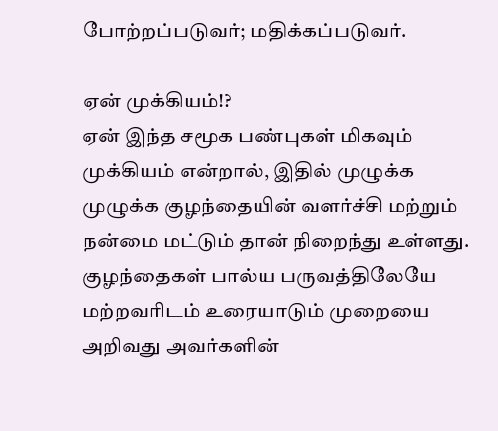போற்றப்படுவர்; மதிக்கப்படுவர்.

ஏன் முக்கியம்!?
ஏன் இந்த சமூக பண்புகள் மிகவும் முக்கியம் என்றால், இதில் முழுக்க முழுக்க குழந்தையின் வளர்ச்சி மற்றும் நன்மை மட்டும் தான் நிறைந்து உள்ளது. குழந்தைகள் பால்ய பருவத்திலேயே மற்றவரிடம் உரையாடும் முறையை அறிவது அவர்களின்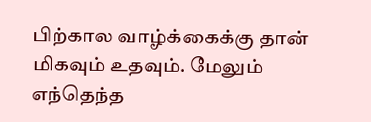பிற்கால வாழ்க்கைக்கு தான் மிகவும் உதவும். மேலும் எந்தெந்த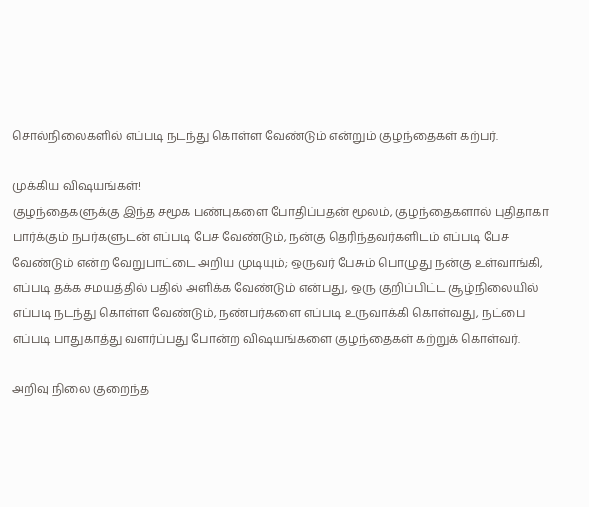சொல்நிலைகளில் எப்படி நடந்து கொள்ள வேண்டும் என்றும் குழந்தைகள் கற்பர்.

முக்கிய விஷயங்கள்!
குழந்தைகளுக்கு இந்த சமூக பண்புகளை போதிப்பதன் மூலம், குழந்தைகளால் புதிதாகா பார்க்கும் நபர்களுடன் எப்படி பேச வேண்டும், நன்கு தெரிந்தவர்களிடம் எப்படி பேச வேண்டும் என்ற வேறுபாட்டை அறிய முடியும்; ஒருவர் பேசும் பொழுது நன்கு உள்வாங்கி, எப்படி தக்க சமயத்தில் பதில் அளிக்க வேண்டும் என்பது, ஒரு குறிப்பிட்ட சூழ்நிலையில் எப்படி நடந்து கொள்ள வேண்டும், நண்பர்களை எப்படி உருவாக்கி கொள்வது, நட்பை எப்படி பாதுகாத்து வளர்ப்பது போன்ற விஷயங்களை குழந்தைகள் கற்றுக் கொள்வர்.

அறிவு நிலை குறைந்த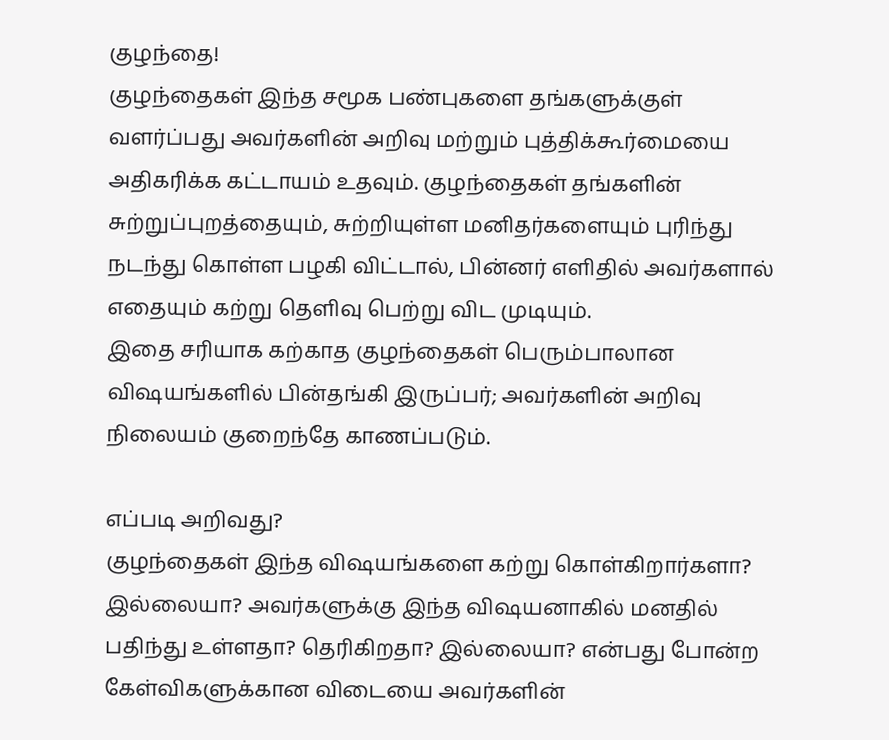குழந்தை!
குழந்தைகள் இந்த சமூக பண்புகளை தங்களுக்குள் வளர்ப்பது அவர்களின் அறிவு மற்றும் புத்திக்கூர்மையை அதிகரிக்க கட்டாயம் உதவும். குழந்தைகள் தங்களின் சுற்றுப்புறத்தையும், சுற்றியுள்ள மனிதர்களையும் புரிந்து நடந்து கொள்ள பழகி விட்டால், பின்னர் எளிதில் அவர்களால் எதையும் கற்று தெளிவு பெற்று விட முடியும்.
இதை சரியாக கற்காத குழந்தைகள் பெரும்பாலான விஷயங்களில் பின்தங்கி இருப்பர்; அவர்களின் அறிவு நிலையம் குறைந்தே காணப்படும்.

எப்படி அறிவது?
குழந்தைகள் இந்த விஷயங்களை கற்று கொள்கிறார்களா? இல்லையா? அவர்களுக்கு இந்த விஷயனாகில் மனதில் பதிந்து உள்ளதா? தெரிகிறதா? இல்லையா? என்பது போன்ற கேள்விகளுக்கான விடையை அவர்களின்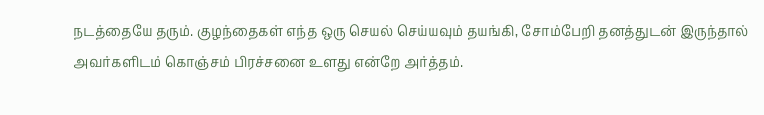நடத்தையே தரும். குழந்தைகள் எந்த ஒரு செயல் செய்யவும் தயங்கி, சோம்பேறி தனத்துடன் இருந்தால் அவர்களிடம் கொஞ்சம் பிரச்சனை உளது என்றே அர்த்தம்.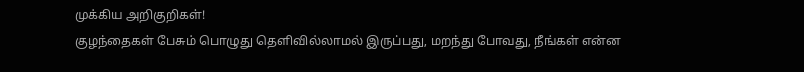முக்கிய அறிகுறிகள்!
குழந்தைகள் பேசும் பொழுது தெளிவில்லாமல் இருப்பது, மறந்து போவது, நீங்கள் என்ன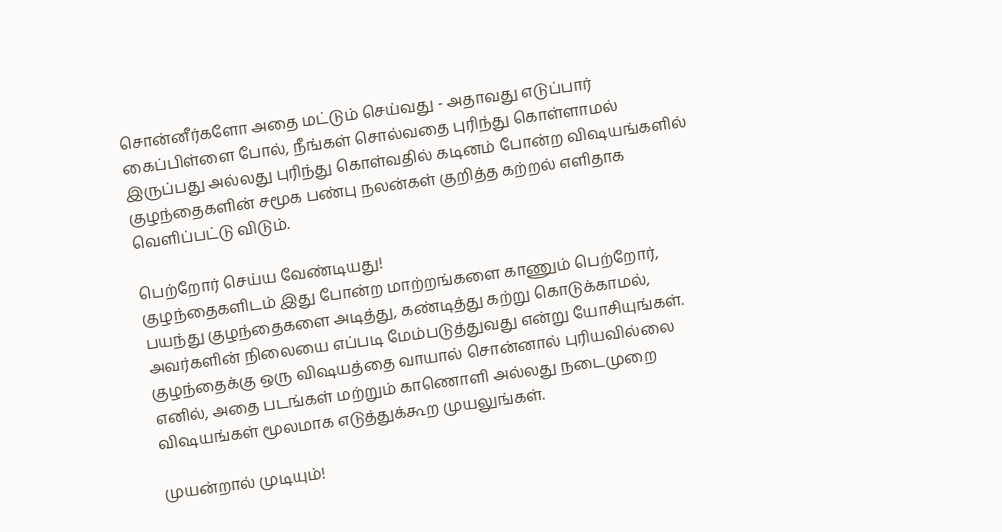சொன்னீர்களோ அதை மட்டும் செய்வது - அதாவது எடுப்பார் கைப்பிள்ளை போல், நீங்கள் சொல்வதை புரிந்து கொள்ளாமல் இருப்பது அல்லது புரிந்து கொள்வதில் கடினம் போன்ற விஷயங்களில் குழந்தைகளின் சமூக பண்பு நலன்கள் குறித்த கற்றல் எளிதாக வெளிப்பட்டு விடும்.

பெற்றோர் செய்ய வேண்டியது!
குழந்தைகளிடம் இது போன்ற மாற்றங்களை காணும் பெற்றோர், பயந்து குழந்தைகளை அடித்து, கண்டித்து கற்று கொடுக்காமல், அவர்களின் நிலையை எப்படி மேம்படுத்துவது என்று யோசியுங்கள். குழந்தைக்கு ஒரு விஷயத்தை வாயால் சொன்னால் புரியவில்லை எனில், அதை படங்கள் மற்றும் காணொளி அல்லது நடைமுறை விஷயங்கள் மூலமாக எடுத்துக்கூற முயலுங்கள்.

முயன்றால் முடியும்!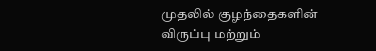முதலில் குழந்தைகளின் விருப்பு மற்றும்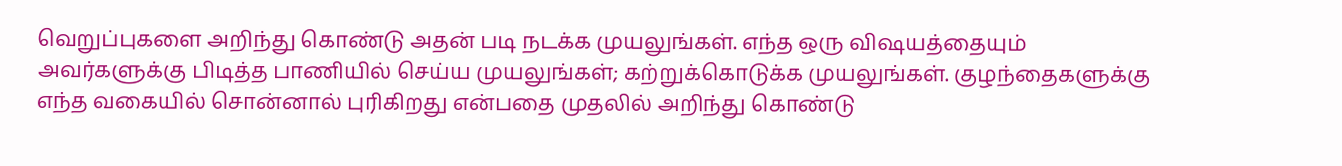வெறுப்புகளை அறிந்து கொண்டு அதன் படி நடக்க முயலுங்கள். எந்த ஒரு விஷயத்தையும் அவர்களுக்கு பிடித்த பாணியில் செய்ய முயலுங்கள்; கற்றுக்கொடுக்க முயலுங்கள். குழந்தைகளுக்கு எந்த வகையில் சொன்னால் புரிகிறது என்பதை முதலில் அறிந்து கொண்டு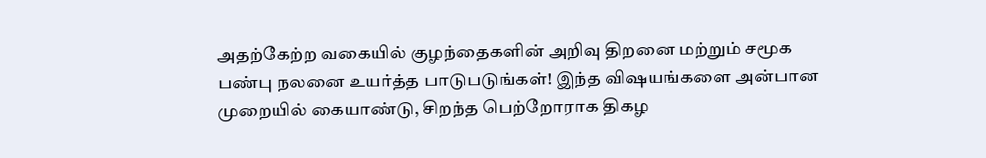அதற்கேற்ற வகையில் குழந்தைகளின் அறிவு திறனை மற்றும் சமூக பண்பு நலனை உயர்த்த பாடுபடுங்கள்! இந்த விஷயங்களை அன்பான முறையில் கையாண்டு, சிறந்த பெற்றோராக திகழ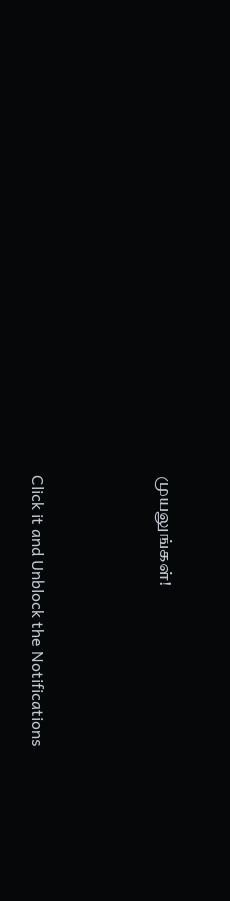முயலுங்கள்!



Click it and Unblock the Notifications